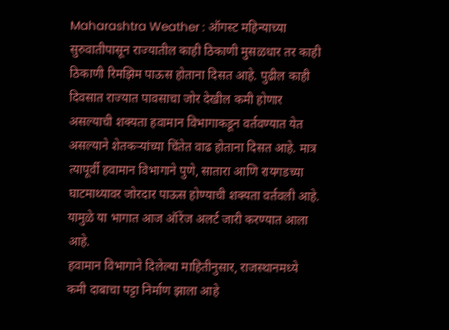Maharashtra Weather : ऑगस्ट महिन्याच्या सुरुवातीपासून राज्यातील काही ठिकाणी मुसळधार तर काही ठिकाणी रिमझिम पाऊस होताना दिसत आहे. पुढील काही दिवसात राज्यात पावसाचा जोर देखील कमी होणार असल्याची शक्यता हवामान विभागाकडून वर्तवण्यात येत असल्याने शेतकऱ्यांच्या चिंतेत वाढ होताना दिसत आहे. मात्र त्यापूर्वी हवामान विभागाने पुणे, सातारा आणि रायगडच्या घाटमाथ्यावर जोरदार पाऊस होण्याची शक्यता वर्तवली आहे. यामुळे या भागात आज ऑरेंज अलर्ट जारी करण्यात आला आहे.
हवामान विभागाने दिलेल्या माहितीनुसार, राजस्थानमध्ये कमी दाबाचा पट्टा निर्माण झाला आहे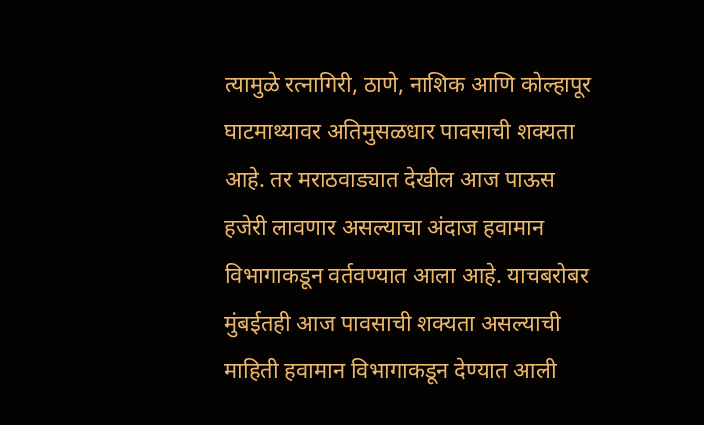त्यामुळे रत्नागिरी, ठाणे, नाशिक आणि कोल्हापूर घाटमाथ्यावर अतिमुसळधार पावसाची शक्यता आहे. तर मराठवाड्यात देखील आज पाऊस हजेरी लावणार असल्याचा अंदाज हवामान विभागाकडून वर्तवण्यात आला आहे. याचबरोबर मुंबईतही आज पावसाची शक्यता असल्याची माहिती हवामान विभागाकडून देण्यात आली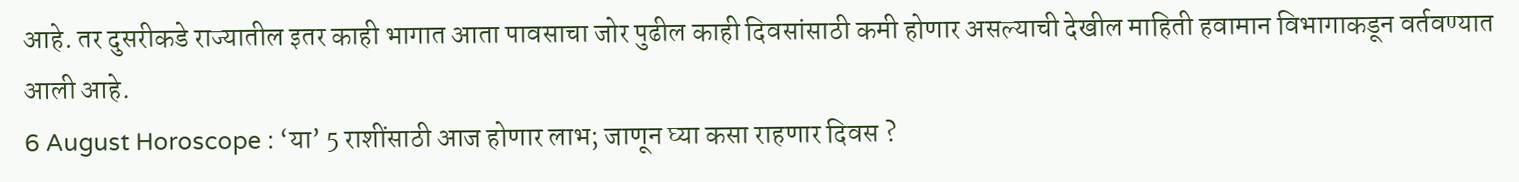आहे. तर दुसरीकडे राज्यातील इतर काही भागात आता पावसाचा जोर पुढील काही दिवसांसाठी कमी होणार असल्याची देखील माहिती हवामान विभागाकडून वर्तवण्यात आली आहे.
6 August Horoscope : ‘या’ 5 राशींसाठी आज होणार लाभ; जाणून घ्या कसा राहणार दिवस ?